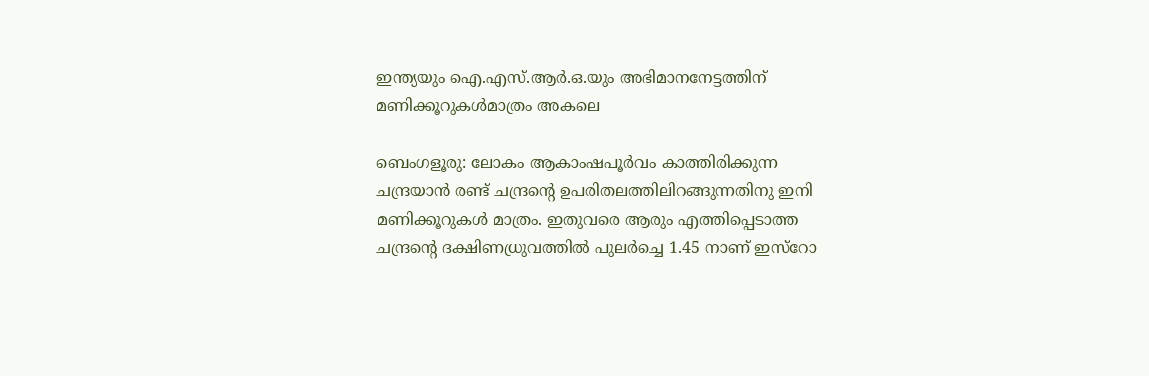ഇന്ത്യയും ഐ.എസ്.ആർ.ഒ.യും അഭിമാനനേട്ടത്തിന് മണിക്കൂറുകൾമാത്രം അകലെ

ബെംഗളൂരു: ലോകം ആകാംഷപൂര്‍വം കാത്തിരിക്കുന്ന ചന്ദ്രയാന്‍ രണ്ട് ചന്ദ്രന്റെ ഉപരിതലത്തിലിറങ്ങുന്നതിനു ഇനി മണിക്കൂറുകള്‍ മാത്രം. ഇതുവരെ ആരും എത്തിപ്പെടാത്ത ചന്ദ്രന്റെ ദക്ഷിണധ്രുവത്തിൽ പുലര്‍ച്ചെ 1.45 നാണ് ഇസ്റോ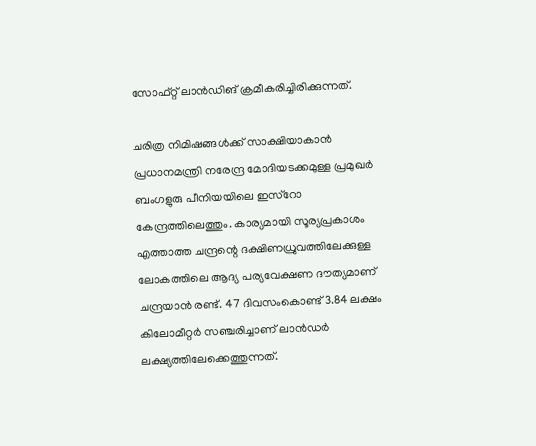സോഫ്റ്റ് ലാന്‍ഡിങ് ക്രമീകരിച്ചിരിക്കുന്നത്.

ചരിത്ര നിമിഷങ്ങള്‍ക്ക് സാക്ഷിയാകാന്‍ പ്രധാനമന്ത്രി നരേന്ദ്ര മോദിയടക്കമുള്ള പ്രമുഖര്‍ ബംഗളുരു പീനിയയിലെ ഇസ്റോ കേന്ദ്രത്തിലെത്തും. കാര്യമായി സൂര്യപ്രകാശം എത്താത്ത ചന്ദ്രന്റെ ദക്ഷിണധ്രുവത്തിലേക്കുള്ള ലോകത്തിലെ ആദ്യ പര്യവേക്ഷണ ദൗത്യമാണ് ചന്ദ്രയാന്‍ രണ്ട്. 47 ദിവസംകൊണ്ട് 3.84 ലക്ഷം കിലോമീറ്റർ സഞ്ചരിച്ചാണ് ലാൻഡർ ലക്ഷ്യത്തിലേക്കെത്തുന്നത്.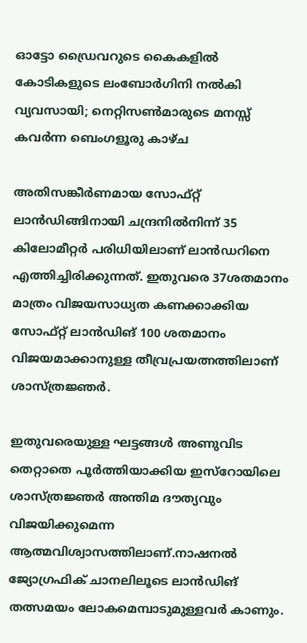ഓട്ടോ ഡ്രൈവറുടെ കൈകളിൽ കോടികളുടെ ലംബോർഗിനി നൽകി വ്യവസായി; നെറ്റിസൺമാരുടെ മനസ്സ് കവർന്ന ബെംഗളൂരു കാഴ്ച

അതിസങ്കീര്‍ണമായ സോഫ്റ്റ് ലാന്‍ഡിങ്ങിനായി ചന്ദ്രനില്‍നിന്ന് 35 കിലോമീറ്റര്‍ പരിധിയിലാണ് ലാന്‍ഡറിനെ എത്തിച്ചിരിക്കുന്നത്. ഇതുവരെ 37ശതമാനം മാത്രം വിജയസാധ്യത കണക്കാക്കിയ സോഫ്റ്റ് ലാന്‍ഡിങ് 100 ശതമാനം വിജയമാക്കാനുള്ള തീവ്രപ്രയത്നത്തിലാണ് ശാസ്ത്രജ്ഞര്‍.

ഇതുവരെയുള്ള ഘട്ടങ്ങള്‍ അണുവിട തെറ്റാതെ പൂര്‍ത്തിയാക്കിയ ഇസ്റോയിലെ ശാസ്ത്രജ്ഞര്‍ അന്തിമ ദൗത്യവും വിജയിക്കുമെന്ന ആത്മവിശ്വാസത്തിലാണ്.നാഷനല്‍ ജ്യോഗ്രഫിക് ചാനലിലൂടെ ലാന്‍ഡിങ് തത്സമയം ലോകമെമ്പാടുമുള്ളവര്‍ കാണും.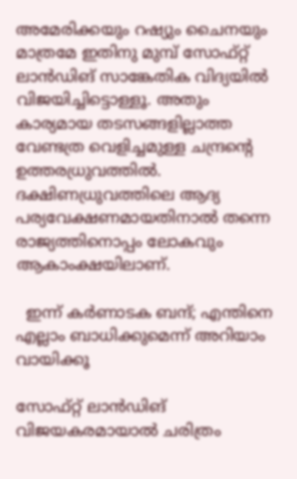അമേരിക്കയും റഷ്യും ചൈനയും മാത്രമേ ഇതിനു മുമ്പ് സോഫ്റ്റ് ലാന്‍ഡിങ് സാങ്കേതിക വിദ്യയില്‍ വിജയിച്ചിട്ടൊള്ളൂ. അതും കാര്യമായ തടസങ്ങളില്ലാത്ത വേണ്ടത്ര വെളിച്ചമുള്ള ചന്ദ്രന്റെ ഉത്തരധ്രുവത്തില്‍. ദക്ഷിണധ്രുവത്തിലെ ആദ്യ പര്യവേക്ഷണമായതിനാല്‍ തന്നെ രാജ്യത്തിനൊപ്പം ലോകവും ആകാംക്ഷയിലാണ്.

  ഇന്ന് കർണാടക ബന്ദ്; എന്തിനെ എല്ലാം ബാധിക്കുമെന്ന് അറിയാം വായിക്കൂ

സോഫ്റ്റ് ലാന്‍ഡിങ് വിജയകരമായാല്‍ ചരിത്രം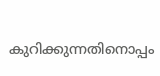കുറിക്കുന്നതിനൊപ്പം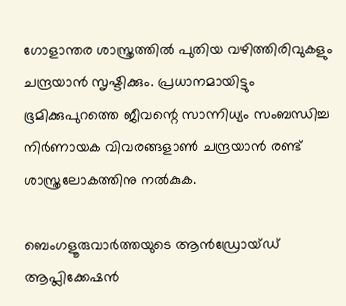ഗോളാന്തര ശാസ്ത്രത്തില്‍ പുതിയ വഴിത്തിരിവുകളും ചന്ദ്രയാന്‍ സൃഷ്ടിക്കും. പ്രധാനമായിട്ടും ഭൂമിക്കുപുറത്തെ ജീവന്റെ സാന്നിധ്യം സംബന്ധിച്ച നിര്‍ണായക വിവരങ്ങളാണ്‍ ചന്ദ്രയാന്‍ രണ്ട് ശാസ്ത്രലോകത്തിനു നല്‍കുക.

ബെംഗളൂരുവാർത്തയുടെ ആൻഡ്രോയ്ഡ് ആപ്ലിക്കേഷൻ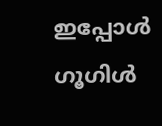ഇപ്പോൾ ഗൂഗിൾ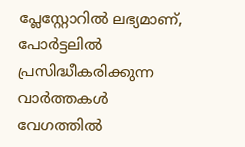പ്ലേസ്റ്റോറിൽ ലഭ്യമാണ്, പോർട്ടലിൽ പ്രസിദ്ധീകരിക്കുന്ന വാർത്തകൾ വേഗത്തിൽ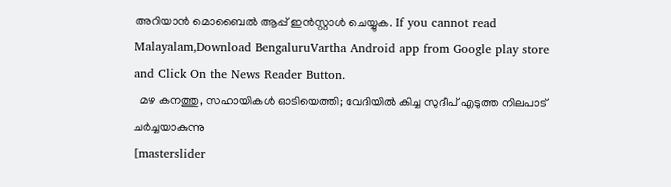അറിയാൻ മൊബൈൽ ആപ്പ് ഇൻസ്റ്റാൾ ചെയ്യുക. If you cannot read Malayalam,Download BengaluruVartha Android app from Google play store and Click On the News Reader Button.
  മഴ കനത്തു, സഹായികൾ ഓടിയെത്തി; വേദിയിൽ കിച്ച സുദീപ് എടുത്ത നിലപാട് ചർച്ചയാകുന്നു
[masterslider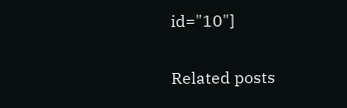id="10"]

Related posts